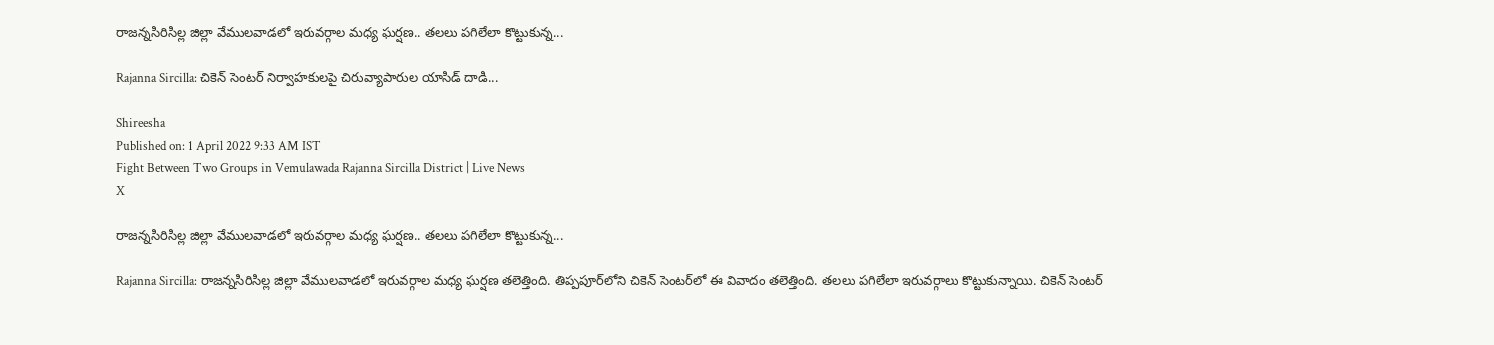రాజన్నసిరిసిల్ల జిల్లా వేములవాడలో ఇరువర్గాల మధ్య ఘర్షణ.. తలలు పగిలేలా కొట్టుకున్న...

Rajanna Sircilla: చికెన్ సెంటర్ నిర్వాహకులపై చిరువ్యాపారుల యాసిడ్ దాడి...

Shireesha
Published on: 1 April 2022 9:33 AM IST
Fight Between Two Groups in Vemulawada Rajanna Sircilla District | Live News
X

రాజన్నసిరిసిల్ల జిల్లా వేములవాడలో ఇరువర్గాల మధ్య ఘర్షణ.. తలలు పగిలేలా కొట్టుకున్న...

Rajanna Sircilla: రాజన్నసిరిసిల్ల జిల్లా వేములవాడలో ఇరువర్గాల మధ్య ఘర్షణ తలెత్తింది. తిప్పపూర్‌లోని చికెన్ సెంటర్‌లో ఈ వివాదం తలెత్తింది. తలలు పగిలేలా ఇరువర్గాలు కొట్టుకున్నాయి. చికెన్ సెంటర్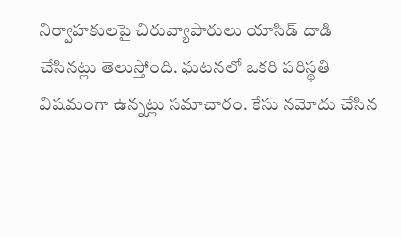నిర్వాహకులపై చిరువ్యాపారులు యాసిడ్ దాడి చేసినట్లు తెలుస్తోంది. ఘటనలో ఒకరి పరిస్థతి విషమంగా ఉన్నట్లు సమాచారం. కేసు నమోదు చేసిన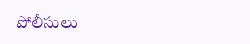పోలీసులు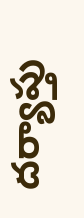దర్యాప్తు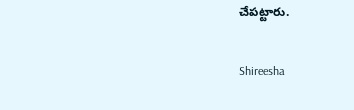చేపట్టారు.

Shireesha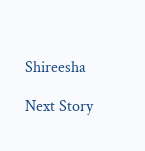Shireesha

Next Story